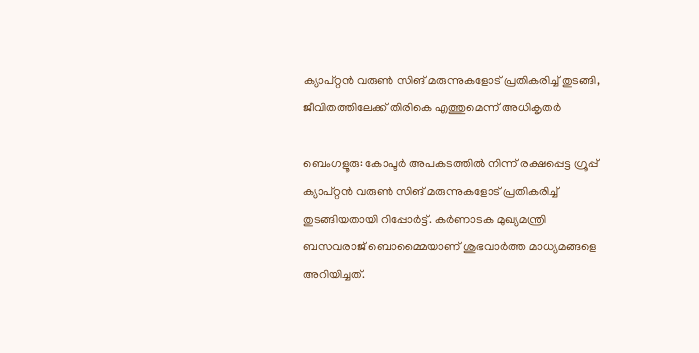ക്യാപ്റ്റന്‍ വരുണ്‍ സിങ് മരുന്നുകളോട് പ്രതികരിച്ച് തുടങ്ങി, ജീവിതത്തിലേക്ക് തിരികെ എത്തുമെന്ന് അധികൃതര്‍

ബെംഗളൂരു: കോപ്ടര്‍ അപകടത്തില്‍ നിന്ന് രക്ഷപ്പെട്ട ഗ്രൂപ്പ് ക്യാപ്റ്റന്‍ വരുണ്‍ സിങ് മരുന്നുകളോട് പ്രതികരിച്ച് തുടങ്ങിയതായി റിപ്പോര്‍ട്ട്. കര്‍ണാടക മുഖ്യമന്ത്രി ബസവരാജ് ബൊമ്മൈയാണ് ശുഭവാര്‍ത്ത മാധ്യമങ്ങളെ അറിയിച്ചത്.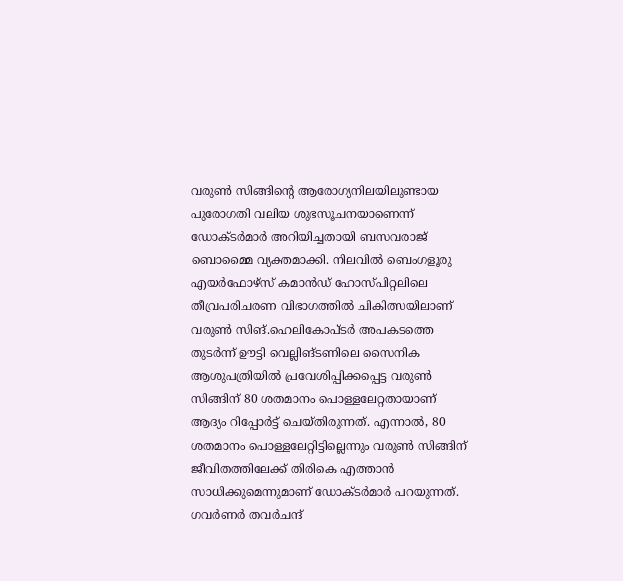വരുണ്‍ സിങ്ങിന്റെ ആരോഗ്യനിലയിലുണ്ടായ പുരോഗതി വലിയ ശുഭസൂചനയാണെന്ന് ഡോക്ടര്‍മാര്‍ അറിയിച്ചതായി ബസവരാജ് ബൊമ്മൈ വ്യക്തമാക്കി. നിലവില്‍ ബെംഗളൂരു എയര്‍ഫോഴ്സ് കമാന്‍ഡ് ഹോസ്പിറ്റലിലെ തീവ്രപരിചരണ വിഭാഗത്തില്‍ ചികിത്സയിലാണ് വരുണ്‍ സിങ്.ഹെലികോപ്ടര്‍ അപകടത്തെ തുടര്‍ന്ന് ഊട്ടി വെല്ലിങ്ടണിലെ സൈനിക ആശുപത്രിയില്‍ പ്രവേശിപ്പിക്കപ്പെട്ട വരുണ്‍ സിങ്ങിന് 80 ശതമാനം പൊള്ളലേറ്റതായാണ് ആദ്യം റിപ്പോര്‍ട്ട് ചെയ്തിരുന്നത്. എന്നാല്‍, 80 ശതമാനം പൊള്ളലേറ്റിട്ടില്ലെന്നും വരുണ്‍ സിങ്ങിന് ജീവിതത്തിലേക്ക് തിരികെ എത്താന്‍ സാധിക്കുമെന്നുമാണ് ഡോക്ടര്‍മാര്‍ പറയുന്നത്. ഗവര്‍ണര്‍ തവര്‍ചന്ദ്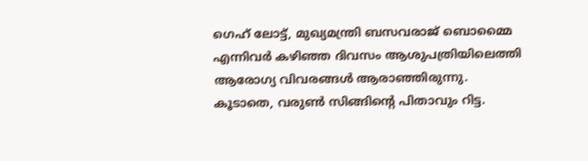ഗെഹ് ലോട്ട്, മുഖ്യമന്ത്രി ബസവരാജ് ബൊമ്മൈ എന്നിവര്‍ കഴിഞ്ഞ ദിവസം ആശുപത്രിയിലെത്തി ആരോഗ്യ വിവരങ്ങള്‍ ആരാഞ്ഞിരുന്നു. കൂടാതെ, വരുണ്‍ സിങ്ങിന്റെ പിതാവും റിട്ട.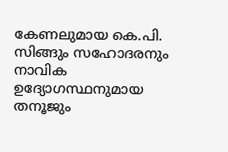കേണലുമായ കെ.പി. സിങ്ങും സഹോദരനും നാവിക ഉദ്യോഗസ്ഥനുമായ തനൂജും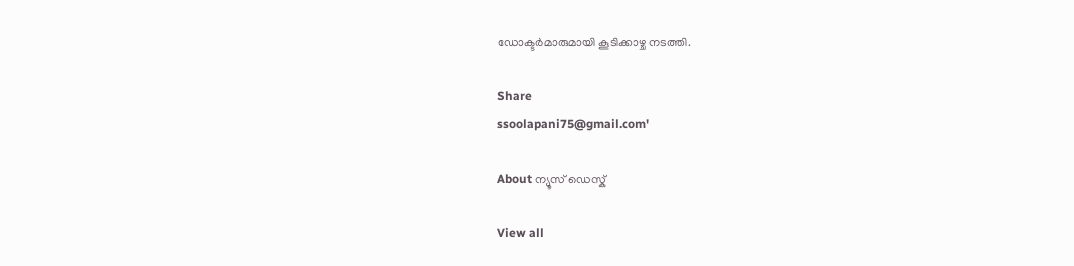ഡോക്ടര്‍മാരുമായി കൂടിക്കാഴ്ച നടത്തി.

Share
ssoolapani75@gmail.com'

About ന്യൂസ് ഡെസ്ക്

View all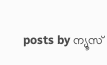posts by ന്യൂസ്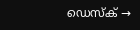ഡെസ്ക് →